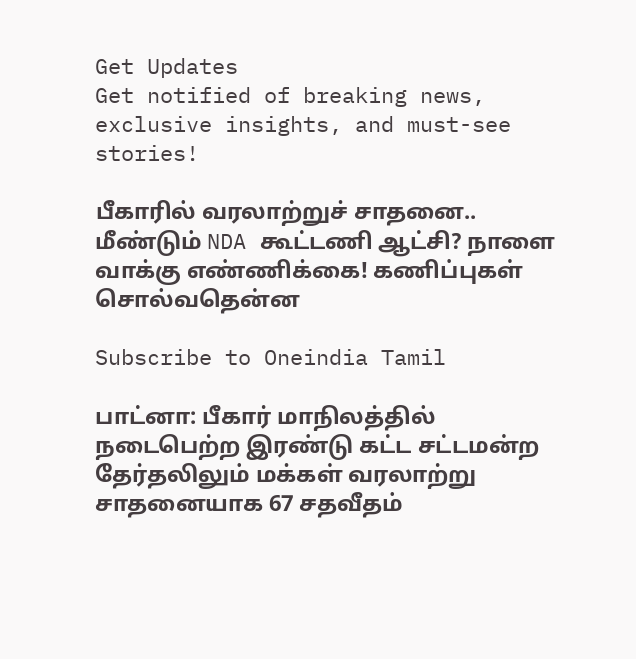Get Updates
Get notified of breaking news, exclusive insights, and must-see stories!

பீகாரில் வரலாற்றுச் சாதனை.. மீண்டும் NDA கூட்டணி ஆட்சி? நாளை வாக்கு எண்ணிக்கை! கணிப்புகள் சொல்வதென்ன

Subscribe to Oneindia Tamil

பாட்னா: பீகார் மாநிலத்தில் நடைபெற்ற இரண்டு கட்ட சட்டமன்ற தேர்தலிலும் மக்கள் வரலாற்று சாதனையாக 67 சதவீதம்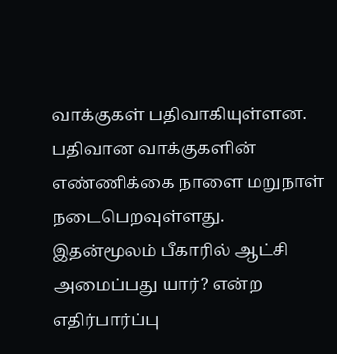வாக்குகள் பதிவாகியுள்ளன. பதிவான வாக்குகளின் எண்ணிக்கை நாளை மறுநாள் நடைபெறவுள்ளது. இதன்மூலம் பீகாரில் ஆட்சி அமைப்பது யார்? என்ற எதிர்பார்ப்பு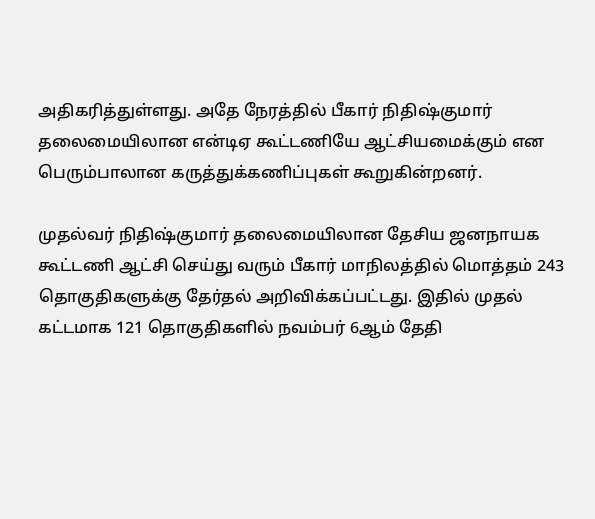அதிகரித்துள்ளது. அதே நேரத்தில் பீகார் நிதிஷ்குமார் தலைமையிலான என்டிஏ கூட்டணியே ஆட்சியமைக்கும் என பெரும்பாலான கருத்துக்கணிப்புகள் கூறுகின்றனர்.

முதல்வர் நிதிஷ்குமார் தலைமையிலான தேசிய ஜனநாயக கூட்டணி ஆட்சி செய்து வரும் பீகார் மாநிலத்தில் மொத்தம் 243 தொகுதிகளுக்கு தேர்தல் அறிவிக்கப்பட்டது. இதில் முதல் கட்டமாக 121 தொகுதிகளில் நவம்பர் 6ஆம் தேதி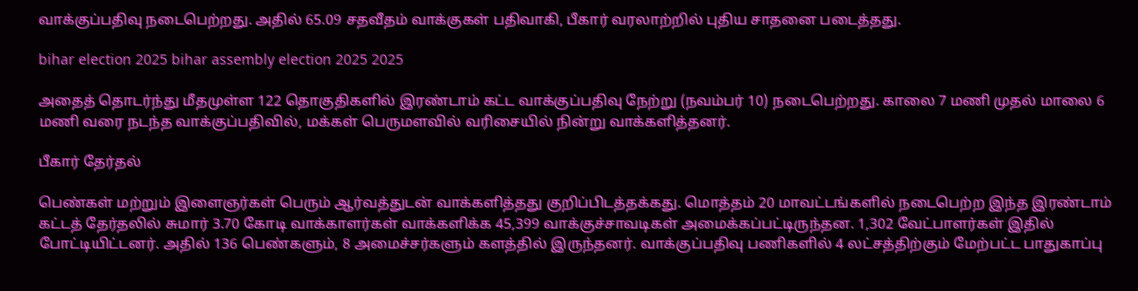வாக்குப்பதிவு நடைபெற்றது. அதில் 65.09 சதவீதம் வாக்குகள் பதிவாகி, பீகார் வரலாற்றில் புதிய சாதனை படைத்தது.

bihar election 2025 bihar assembly election 2025 2025

அதைத் தொடர்ந்து மீதமுள்ள 122 தொகுதிகளில் இரண்டாம் கட்ட வாக்குப்பதிவு நேற்று (நவம்பர் 10) நடைபெற்றது. காலை 7 மணி முதல் மாலை 6 மணி வரை நடந்த வாக்குப்பதிவில், மக்கள் பெருமளவில் வரிசையில் நின்று வாக்களித்தனர்.

பீகார் தேர்தல்

பெண்கள் மற்றும் இளைஞர்கள் பெரும் ஆர்வத்துடன் வாக்களித்தது குறிப்பிடத்தக்கது. மொத்தம் 20 மாவட்டங்களில் நடைபெற்ற இந்த இரண்டாம் கட்டத் தேர்தலில் சுமார் 3.70 கோடி வாக்காளர்கள் வாக்களிக்க 45,399 வாக்குச்சாவடிகள் அமைக்கப்பட்டிருந்தன. 1,302 வேட்பாளர்கள் இதில் போட்டியிட்டனர். அதில் 136 பெண்களும், 8 அமைச்சர்களும் களத்தில் இருந்தனர். வாக்குப்பதிவு பணிகளில் 4 லட்சத்திற்கும் மேற்பட்ட பாதுகாப்பு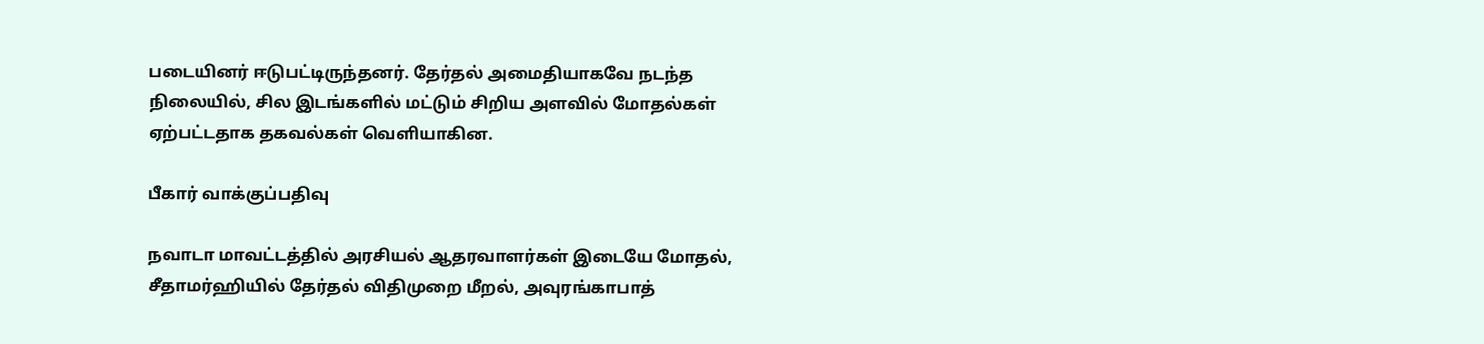படையினர் ஈடுபட்டிருந்தனர். தேர்தல் அமைதியாகவே நடந்த நிலையில், சில இடங்களில் மட்டும் சிறிய அளவில் மோதல்கள் ஏற்பட்டதாக தகவல்கள் வெளியாகின.

பீகார் வாக்குப்பதிவு

நவாடா மாவட்டத்தில் அரசியல் ஆதரவாளர்கள் இடையே மோதல், சீதாமர்ஹியில் தேர்தல் விதிமுறை மீறல், அவுரங்காபாத்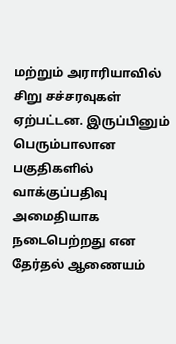மற்றும் அராரியாவில் சிறு சச்சரவுகள் ஏற்பட்டன. இருப்பினும் பெரும்பாலான பகுதிகளில் வாக்குப்பதிவு அமைதியாக நடைபெற்றது என தேர்தல் ஆணையம்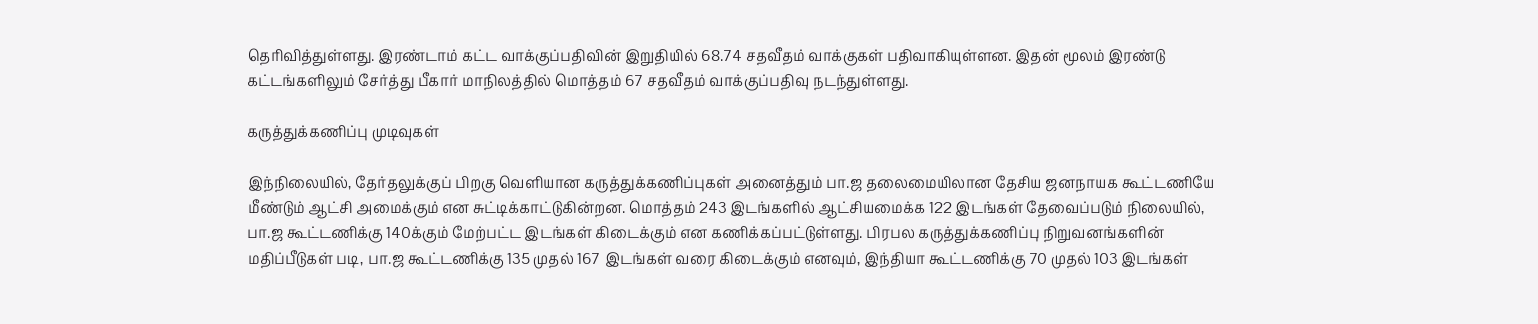தெரிவித்துள்ளது. இரண்டாம் கட்ட வாக்குப்பதிவின் இறுதியில் 68.74 சதவீதம் வாக்குகள் பதிவாகியுள்ளன. இதன் மூலம் இரண்டு கட்டங்களிலும் சேர்த்து பீகார் மாநிலத்தில் மொத்தம் 67 சதவீதம் வாக்குப்பதிவு நடந்துள்ளது.

கருத்துக்கணிப்பு முடிவுகள்

இந்நிலையில், தேர்தலுக்குப் பிறகு வெளியான கருத்துக்கணிப்புகள் அனைத்தும் பா.ஜ தலைமையிலான தேசிய ஜனநாயக கூட்டணியே மீண்டும் ஆட்சி அமைக்கும் என சுட்டிக்காட்டுகின்றன. மொத்தம் 243 இடங்களில் ஆட்சியமைக்க 122 இடங்கள் தேவைப்படும் நிலையில், பா.ஜ கூட்டணிக்கு 140க்கும் மேற்பட்ட இடங்கள் கிடைக்கும் என கணிக்கப்பட்டுள்ளது. பிரபல கருத்துக்கணிப்பு நிறுவனங்களின் மதிப்பீடுகள் படி, பா.ஜ கூட்டணிக்கு 135 முதல் 167 இடங்கள் வரை கிடைக்கும் எனவும், இந்தியா கூட்டணிக்கு 70 முதல் 103 இடங்கள்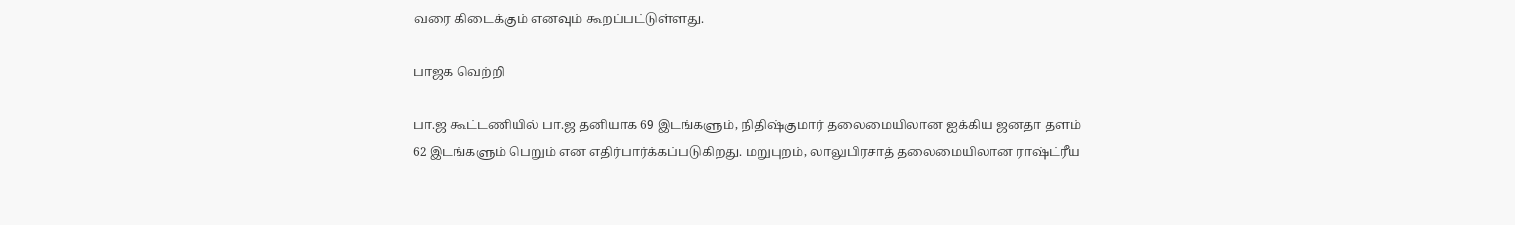வரை கிடைக்கும் எனவும் கூறப்பட்டுள்ளது.

பாஜக வெற்றி

பா.ஜ கூட்டணியில் பா.ஜ தனியாக 69 இடங்களும், நிதிஷ்குமார் தலைமையிலான ஐக்கிய ஜனதா தளம் 62 இடங்களும் பெறும் என எதிர்பார்க்கப்படுகிறது. மறுபுறம், லாலுபிரசாத் தலைமையிலான ராஷ்ட்ரீய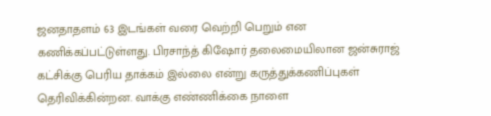ஜனதாதளம் 63 இடங்கள் வரை வெற்றி பெறும் என கணிக்கப்பட்டுள்ளது. பிரசாந்த் கிஷோர் தலைமையிலான ஜன்சுராஜ் கட்சிக்கு பெரிய தாக்கம் இல்லை என்று கருத்துக்கணிப்புகள் தெரிவிக்கின்றன. வாக்கு எண்ணிக்கை நாளை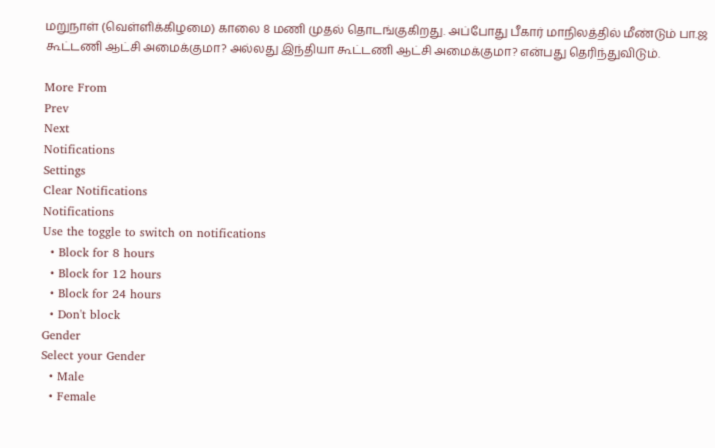மறுநாள் (வெள்ளிக்கிழமை) காலை 8 மணி முதல் தொடங்குகிறது. அப்போது பீகார் மாநிலத்தில் மீண்டும் பா.ஜ கூட்டணி ஆட்சி அமைக்குமா? அல்லது இந்தியா கூட்டணி ஆட்சி அமைக்குமா? என்பது தெரிந்துவிடும்.

More From
Prev
Next
Notifications
Settings
Clear Notifications
Notifications
Use the toggle to switch on notifications
  • Block for 8 hours
  • Block for 12 hours
  • Block for 24 hours
  • Don't block
Gender
Select your Gender
  • Male
  • Female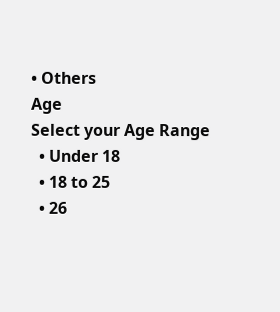• Others
Age
Select your Age Range
  • Under 18
  • 18 to 25
  • 26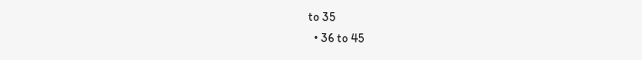to 35
  • 36 to 45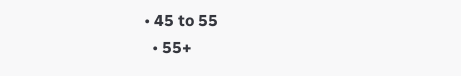• 45 to 55
  • 55+